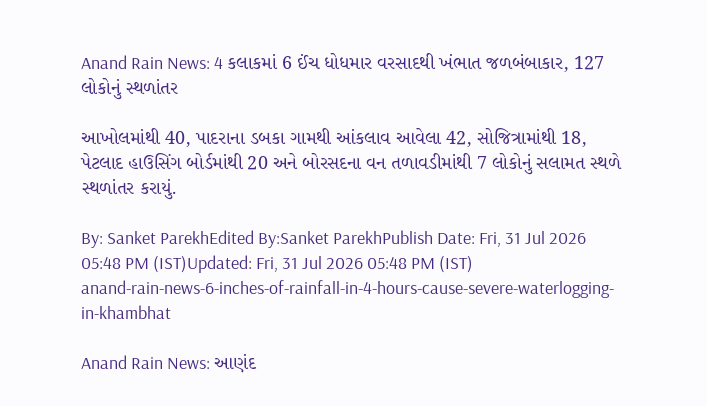Anand Rain News: 4 કલાકમાં 6 ઈંચ ધોધમાર વરસાદથી ખંભાત જળબંબાકાર, 127 લોકોનું સ્થળાંતર

આખોલમાંથી 40, પાદરાના ડબકા ગામથી આંકલાવ આવેલા 42, સોજિત્રામાંથી 18, પેટલાદ હાઉસિંગ બોર્ડમાંથી 20 અને બોરસદના વન તળાવડીમાંથી 7 લોકોનું સલામત સ્થળે સ્થળાંતર કરાયું.

By: Sanket ParekhEdited By:Sanket ParekhPublish Date: Fri, 31 Jul 2026 05:48 PM (IST)Updated: Fri, 31 Jul 2026 05:48 PM (IST)
anand-rain-news-6-inches-of-rainfall-in-4-hours-cause-severe-waterlogging-in-khambhat

Anand Rain News: આણંદ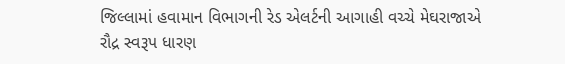જિલ્લામાં હવામાન વિભાગની રેડ એલર્ટની આગાહી વચ્ચે મેઘરાજાએ રૌદ્ર સ્વરૂપ ધારણ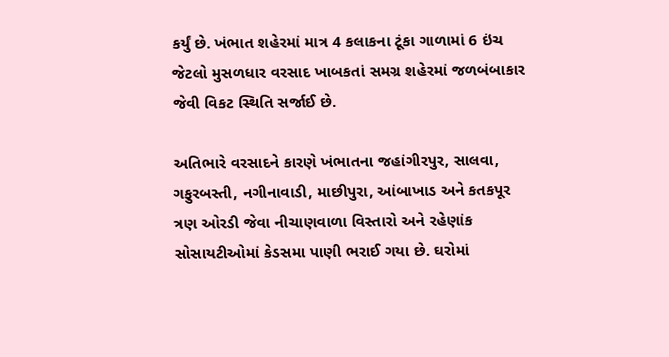કર્યું છે. ખંભાત શહેરમાં માત્ર 4 કલાકના ટૂંકા ગાળામાં 6 ઇંચ જેટલો મુસળધાર વરસાદ ખાબકતાં સમગ્ર શહેરમાં જળબંબાકાર જેવી વિકટ સ્થિતિ સર્જાઈ છે.

અતિભારે વરસાદને કારણે ખંભાતના જહાંગીરપુર, સાલવા, ગફુરબસ્તી, નગીનાવાડી, માછીપુરા, આંબાખાડ અને કતકપૂર ત્રણ ઓરડી જેવા નીચાણવાળા વિસ્તારો અને રહેણાંક સોસાયટીઓમાં કેડસમા પાણી ભરાઈ ગયા છે. ઘરોમાં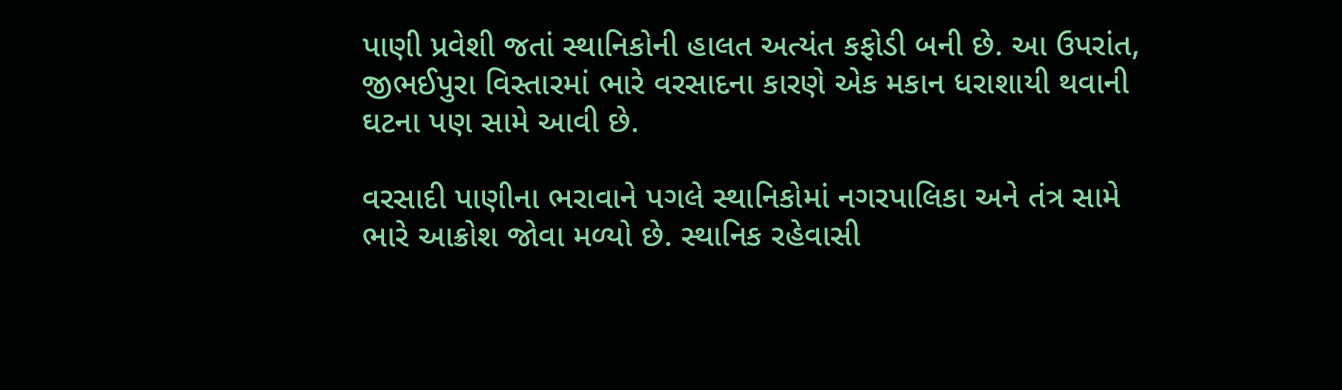પાણી પ્રવેશી જતાં સ્થાનિકોની હાલત અત્યંત કફોડી બની છે. આ ઉપરાંત, જીભઈપુરા વિસ્તારમાં ભારે વરસાદના કારણે એક મકાન ધરાશાયી થવાની ઘટના પણ સામે આવી છે.

વરસાદી પાણીના ભરાવાને પગલે સ્થાનિકોમાં નગરપાલિકા અને તંત્ર સામે ભારે આક્રોશ જોવા મળ્યો છે. સ્થાનિક રહેવાસી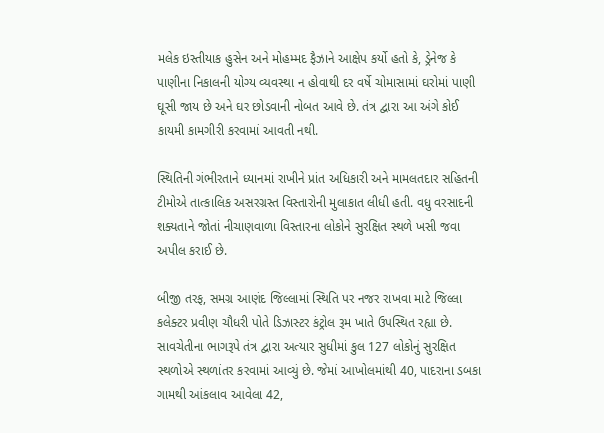મલેક ઇસ્તીયાક હુસેન અને મોહમ્મદ ફૈઝાને આક્ષેપ કર્યો હતો કે, ડ્રેનેજ કે પાણીના નિકાલની યોગ્ય વ્યવસ્થા ન હોવાથી દર વર્ષે ચોમાસામાં ઘરોમાં પાણી ઘૂસી જાય છે અને ઘર છોડવાની નોબત આવે છે. તંત્ર દ્વારા આ અંગે કોઈ કાયમી કામગીરી કરવામાં આવતી નથી.

સ્થિતિની ગંભીરતાને ધ્યાનમાં રાખીને પ્રાંત અધિકારી અને મામલતદાર સહિતની ટીમોએ તાત્કાલિક અસરગ્રસ્ત વિસ્તારોની મુલાકાત લીધી હતી. વધુ વરસાદની શક્યતાને જોતાં નીચાણવાળા વિસ્તારના લોકોને સુરક્ષિત સ્થળે ખસી જવા અપીલ કરાઈ છે.

બીજી તરફ, સમગ્ર આણંદ જિલ્લામાં સ્થિતિ પર નજર રાખવા માટે જિલ્લા કલેક્ટર પ્રવીણ ચૌધરી પોતે ડિઝાસ્ટર કંટ્રોલ રૂમ ખાતે ઉપસ્થિત રહ્યા છે. સાવચેતીના ભાગરૂપે તંત્ર દ્વારા અત્યાર સુધીમાં કુલ 127 લોકોનું સુરક્ષિત સ્થળોએ સ્થળાંતર કરવામાં આવ્યું છે. જેમાં આખોલમાંથી 40, પાદરાના ડબકા ગામથી આંકલાવ આવેલા 42,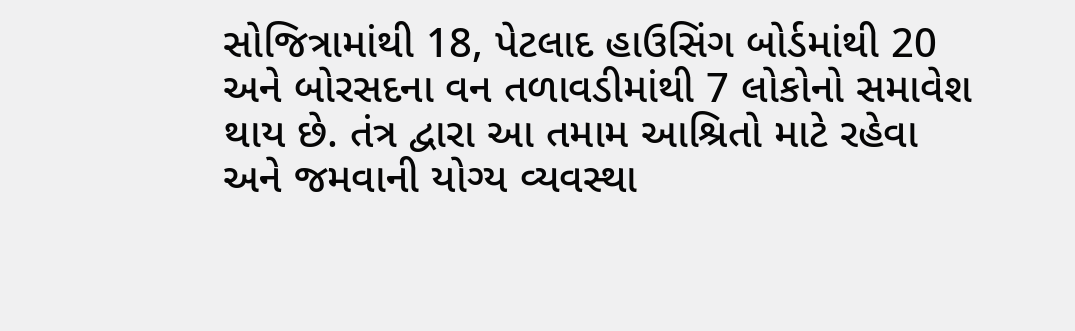સોજિત્રામાંથી 18, પેટલાદ હાઉસિંગ બોર્ડમાંથી 20 અને બોરસદના વન તળાવડીમાંથી 7 લોકોનો સમાવેશ થાય છે. તંત્ર દ્વારા આ તમામ આશ્રિતો માટે રહેવા અને જમવાની યોગ્ય વ્યવસ્થા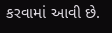કરવામાં આવી છે.